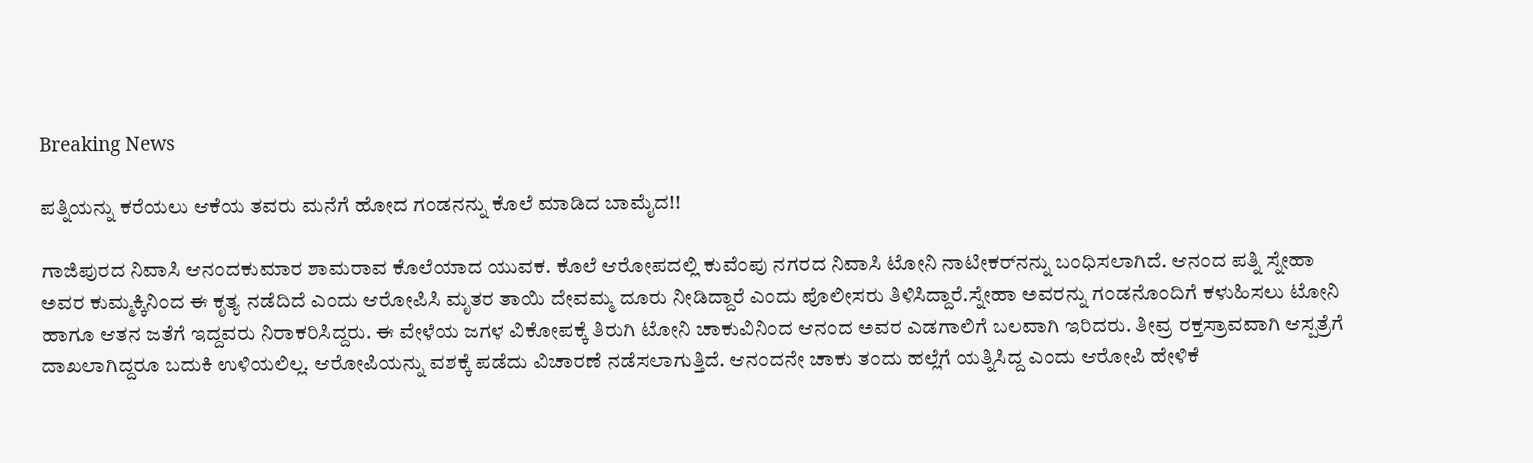Breaking News

ಪತ್ನಿಯನ್ನು ಕರೆಯಲು ಆಕೆಯ ತವರು ಮನೆಗೆ ಹೋದ ಗಂಡನನ್ನು ಕೊಲೆ ಮಾಡಿದ ಬಾಮೈದ!!

ಗಾಜಿಪುರದ ನಿವಾಸಿ ಆನಂದಕುಮಾರ ಶಾಮರಾವ ಕೊಲೆಯಾದ ಯುವಕ. ಕೊಲೆ ಆರೋಪದಲ್ಲಿ ಕುವೆಂಪು ನಗರದ ನಿವಾಸಿ ಟೋನಿ ನಾಟೀಕರ್‌ನನ್ನು ಬಂಧಿಸಲಾಗಿದೆ. ಆನಂದ ಪತ್ನಿ ಸ್ನೇಹಾ ಅವರ ಕುಮ್ಮಕ್ಕಿನಿಂದ ಈ ಕೃತ್ಯ ನಡೆದಿದೆ ಎಂದು ಆರೋಪಿಸಿ ಮೃತರ ತಾಯಿ ದೇವಮ್ಮ ದೂರು ನೀಡಿದ್ದಾರೆ ಎಂದು ಪೊಲೀಸರು ತಿಳಿಸಿದ್ದಾರೆ.ಸ್ನೇಹಾ ಅವರನ್ನು ಗಂಡನೊಂದಿಗೆ ಕಳುಹಿಸಲು ಟೋನಿ ಹಾಗೂ ಆತನ ಜತೆಗೆ ಇದ್ದವರು ನಿರಾಕರಿಸಿದ್ದರು. ಈ ವೇಳೆಯ ಜಗಳ ವಿಕೋಪಕ್ಕೆ ತಿರುಗಿ ಟೋನಿ ಚಾಕುವಿನಿಂದ ಆನಂದ ಅವರ ಎಡಗಾಲಿಗೆ ಬಲವಾಗಿ ಇರಿದರು. ತೀವ್ರ ರಕ್ತಸ್ರಾವವಾಗಿ ಆಸ್ಪತ್ರೆಗೆ ದಾಖಲಾಗಿದ್ದರೂ ಬದುಕಿ ಉಳಿಯಲಿಲ್ಲ. ಆರೋಪಿಯನ್ನು ವಶಕ್ಕೆ ಪಡೆದು ವಿಚಾರಣೆ ನಡೆಸಲಾಗುತ್ತಿದೆ. ಆನಂದನೇ ಚಾಕು ತಂದು ಹಲ್ಲೆಗೆ ಯತ್ನಿಸಿದ್ದ ಎಂದು ಆರೋಪಿ ಹೇಳಿಕೆ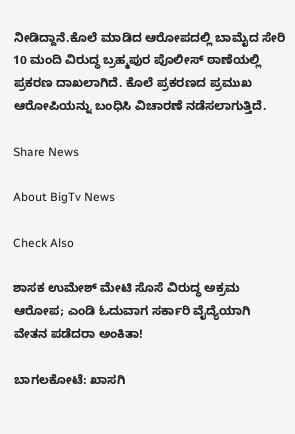ನೀಡಿದ್ದಾನೆ.ಕೊಲೆ ಮಾಡಿದ ಆರೋಪದಲ್ಲಿ ಬಾಮೈದ ಸೇರಿ 10 ಮಂದಿ ವಿರುದ್ಧ ಬ್ರಹ್ಮಪುರ ಪೊಲೀಸ್ ಠಾಣೆಯಲ್ಲಿ ಪ್ರಕರಣ ದಾಖಲಾಗಿದೆ. ಕೊಲೆ ಪ್ರಕರಣದ ಪ್ರಮುಖ ಆರೋಪಿಯನ್ನು ಬಂಧಿಸಿ ವಿಚಾರಣೆ ನಡೆಸಲಾಗುತ್ತಿದೆ.

Share News

About BigTv News

Check Also

ಶಾಸಕ ಉಮೇಶ್ ಮೇಟಿ ಸೊಸೆ ವಿರುದ್ಧ ಅಕ್ರಮ ಆರೋಪ; ಎಂಡಿ ಓದುವಾಗ ಸರ್ಕಾರಿ ವೈದ್ಯೆಯಾಗಿ ವೇತನ ಪಡೆದರಾ ಅಂಕಿತಾ!

ಬಾಗಲಕೋಟೆ: ಖಾಸಗಿ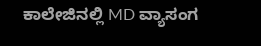ಕಾಲೇಜಿನಲ್ಲಿ MD ವ್ಯಾಸಂಗ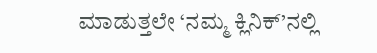ಮಾಡುತ್ತಲೇ ‘ನಮ್ಮ ಕ್ಲಿನಿಕ್’ನಲ್ಲಿ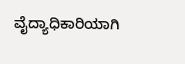ವೈದ್ಯಾಧಿಕಾರಿಯಾಗಿ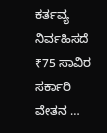ಕರ್ತವ್ಯ ನಿರ್ವಹಿಸದೆ ₹75 ಸಾವಿರ ಸರ್ಕಾರಿ ವೇತನ …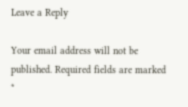Leave a Reply

Your email address will not be published. Required fields are marked *